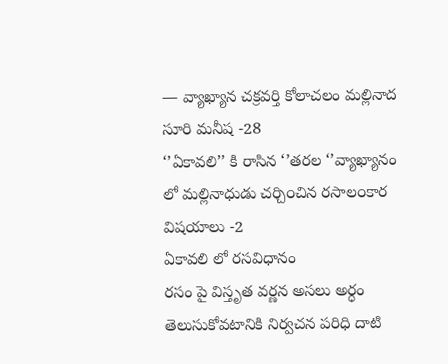— వ్యాఖ్యాన చక్రవర్తి కోలాచలం మల్లినాద సూరి మనీష -28
‘’ఏకావలి’’ కి రాసిన ‘’తరల ‘’వ్యాఖ్యానం లో మల్లినాధుడు చర్చి౦చిన రసాల౦కార విషయాలు -2
ఏకావలి లో రసవిధానం
రసం పై విస్తృత వర్ణన అసలు అర్ధం తెలుసుకోవటానికి నిర్వచన పరిధి దాటి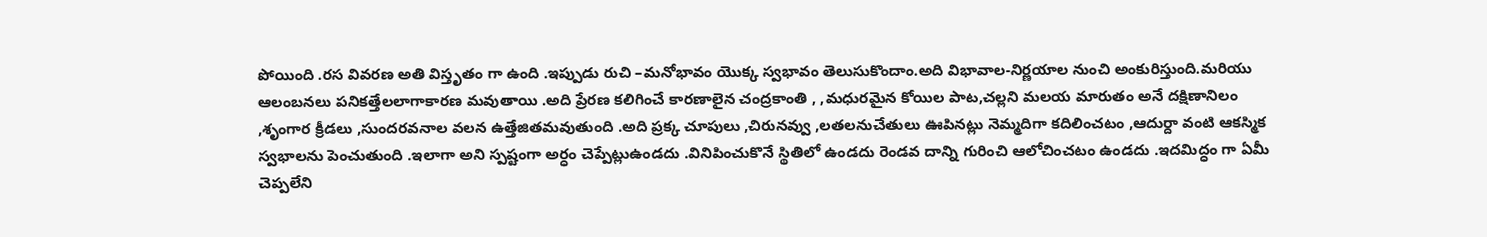పోయింది .రస వివరణ అతి విస్తృతం గా ఉంది .ఇప్పుడు రుచి –మనోభావం యొక్క స్వభావం తెలుసుకొందాం.అది విభావాల-నిర్ణయాల నుంచి అంకురిస్తుంది.మరియు ఆలంబనలు పనికత్తేలలాగాకారణ మవుతాయి .అది ప్రేరణ కలిగించే కారణాలైన చంద్రకాంతి , ,మధురమైన కోయిల పాట,చల్లని మలయ మారుతం అనే దక్షిణానిలం ,శృంగార క్రీడలు ,సుందరవనాల వలన ఉత్తేజితమవుతుంది .అది ప్రక్క చూపులు ,చిరునవ్వు ,లతలనుచేతులు ఊపినట్లు నెమ్మదిగా కదిలించటం ,ఆదుర్దా వంటి ఆకస్మిక స్వభాలను పెంచుతుంది .ఇలాగా అని స్పష్టంగా అర్ధం చెప్పేట్లుఉండదు .వినిపించుకొనే స్థితిలో ఉండదు రెండవ దాన్ని గురించి ఆలోచించటం ఉండదు .ఇదమిద్ధం గా ఏమీ చెప్పలేని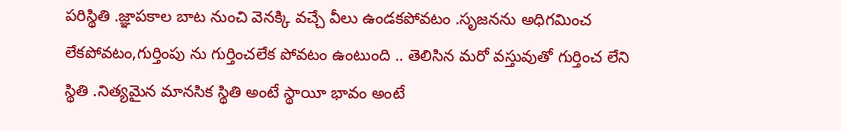పరిస్థితి .జ్ఞాపకాల బాట నుంచి వెనక్కి వచ్చే వీలు ఉండకపోవటం .సృజనను అధిగమించ లేకపోవటం,గుర్తింపు ను గుర్తించలేక పోవటం ఉంటుంది .. తెలిసిన మరో వస్తువుతో గుర్తించ లేని స్థితి .నిత్యమైన మానసిక స్థితి అంటే స్థాయీ భావం అంటే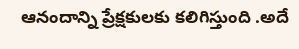ఆనందాన్ని ప్రేక్షకులకు కలిగిస్తుంది .అదే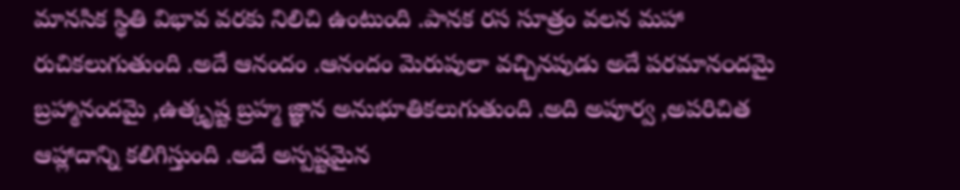మానసిక స్థితి విభావ వరకు నిలిచి ఉంటుంది .పానక రస సూత్రం వలన మహా రుచికలుగుతుంది .అదే ఆనందం .ఆనందం మెరుపులా వచ్చినపుడు అదే పరమాన౦దమై బ్రహ్మానందమై ,ఉత్కృష్ట బ్రహ్మ జ్ఞాన అనుభూతికలుగుతుంది .అది అపూర్వ ,అపరిచిత ఆహ్లాదాన్ని కలిగిస్తుంది .అదే అస్పష్టమైన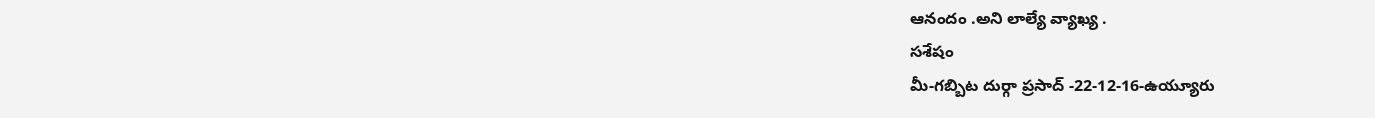ఆనందం .అని లాల్యే వ్యాఖ్య .
సశేషం
మీ-గబ్బిట దుర్గా ప్రసాద్ -22-12-16-ఉయ్యూరు